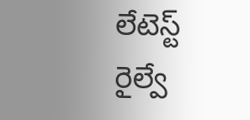లేటెస్ట్
రైల్వే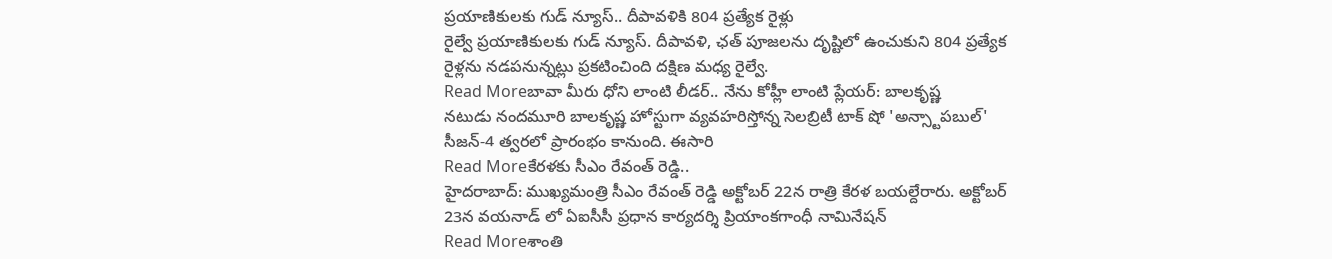ప్రయాణికులకు గుడ్ న్యూస్.. దీపావళికి 804 ప్రత్యేక రైళ్లు
రైల్వే ప్రయాణికులకు గుడ్ న్యూస్. దీపావళి, ఛత్ పూజలను దృష్టిలో ఉంచుకుని 804 ప్రత్యేక రైళ్లను నడపనున్నట్లు ప్రకటించింది దక్షిణ మధ్య రైల్వే.
Read Moreబావా మీరు ధోని లాంటి లీడర్.. నేను కోహ్లీ లాంటి ప్లేయర్: బాలకృష్ణ
నటుడు నందమూరి బాలకృష్ణ హోస్టుగా వ్యవహరిస్తోన్న సెలబ్రిటీ టాక్ షో 'అన్స్టాపబుల్' సీజన్-4 త్వరలో ప్రారంభం కానుంది. ఈసారి
Read Moreకేరళకు సీఎం రేవంత్ రెడ్డి..
హైదరాబాద్: ముఖ్యమంత్రి సీఎం రేవంత్ రెడ్డి అక్టోబర్ 22న రాత్రి కేరళ బయల్దేరారు. అక్టోబర్ 23న వయనాడ్ లో ఏఐసీసీ ప్రధాన కార్యదర్శి ప్రియాంకగాంధీ నామినేషన్
Read Moreశాంతి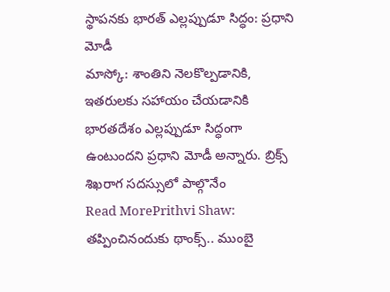స్థాపనకు భారత్ ఎల్లప్పుడూ సిద్ధం: ప్రధాని మోడీ
మాస్కో: శాంతిని నెలకొల్పడానికి, ఇతరులకు సహాయం చేయడానికి భారతదేశం ఎల్లప్పుడూ సిద్ధంగా ఉంటుందని ప్రధాని మోడీ అన్నారు. బ్రిక్స్ శిఖరాగ సదస్సులో పాల్గొనేం
Read MorePrithvi Shaw: తప్పించినందుకు థాంక్స్.. ముంబై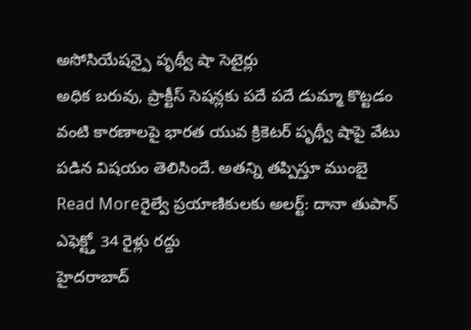అసోసియేషన్పై పృథ్వీ షా సెటైర్లు
అధిక బరువు, ప్రాక్టీస్ సెషన్లకు పదే పదే డుమ్మా కొట్టడం వంటి కారణాలపై భారత యువ క్రికెటర్ పృథ్వీ షాపై వేటు పడిన విషయం తెలిసిందే. అతన్ని తప్పిస్తూ ముంబై
Read Moreరైల్వే ప్రయాణికులకు అలర్ట్: దానా తుపాన్ ఎఫెక్ట్తో 34 రైళ్లు రద్దు
హైదరాబాద్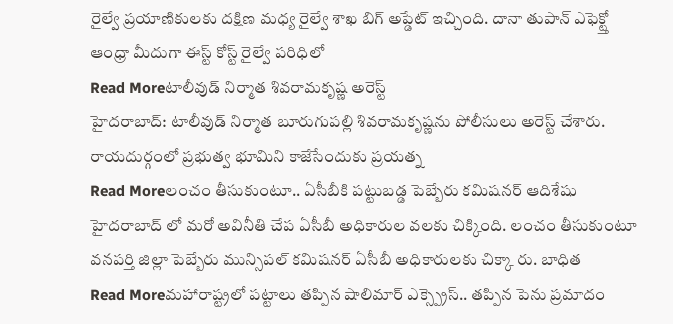రైల్వే ప్రయాణికులకు దక్షిణ మధ్య రైల్వే శాఖ బిగ్ అప్డేట్ ఇచ్చింది. దానా తుపాన్ ఎఫెక్ట్తో ఆంధ్రా మీదుగా ఈస్ట్ కోస్ట్ రైల్వే పరిధిలో
Read Moreటాలీవుడ్ నిర్మాత శివరామకృష్ణ అరెస్ట్
హైదరాబాద్: టాలీవుడ్ నిర్మాత బూరుగుపల్లి శివరామకృష్ణను పోలీసులు అరెస్ట్ చేశారు. రాయదుర్గంలో ప్రభుత్వ భూమిని కాజేసేందుకు ప్రయత్న
Read Moreలంచం తీసుకుంటూ.. ఏసీబీకి పట్టుబడ్డ పెబ్బేరు కమిషనర్ ఆదిశేషు
హైదరాబాద్ లో మరో అవినీతి చేప ఏసీబీ అధికారుల వలకు చిక్కింది. లంచం తీసుకుంటూ వనపర్తి జిల్లా పెబ్బేరు మున్సిపల్ కమిషనర్ ఏసీబీ అధికారులకు చిక్కా రు. బాధిత
Read Moreమహారాష్ట్రలో పట్టాలు తప్పిన షాలిమార్ ఎక్స్ప్రెస్.. తప్పిన పెను ప్రమాదం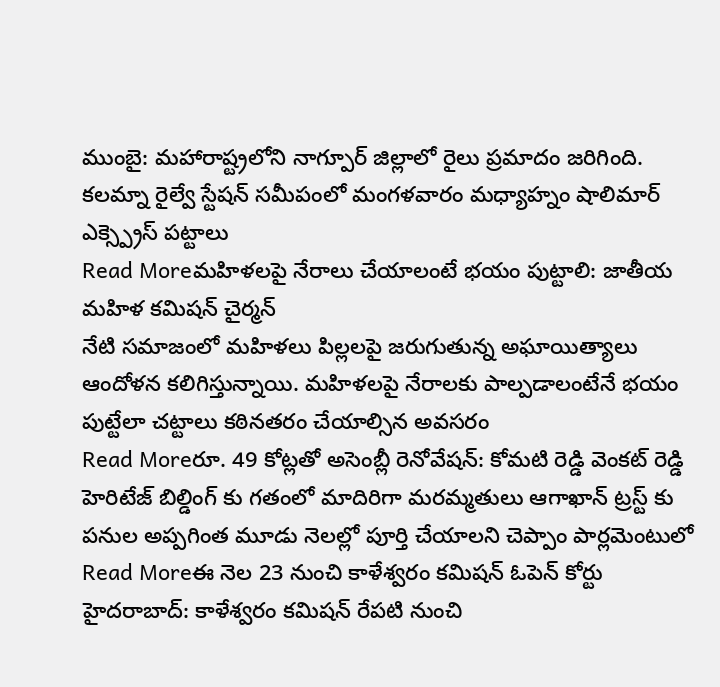ముంబై: మహారాష్ట్రలోని నాగ్పూర్ జిల్లాలో రైలు ప్రమాదం జరిగింది. కలమ్నా రైల్వే స్టేషన్ సమీపంలో మంగళవారం మధ్యాహ్నం షాలిమార్ ఎక్స్ప్రెస్ పట్టాలు
Read Moreమహిళలపై నేరాలు చేయాలంటే భయం పుట్టాలి: జాతీయ మహిళ కమిషన్ చైర్మన్
నేటి సమాజంలో మహిళలు పిల్లలపై జరుగుతున్న అఘాయిత్యాలు ఆందోళన కలిగిస్తున్నాయి. మహిళలపై నేరాలకు పాల్పడాలంటేనే భయం పుట్టేలా చట్టాలు కఠినతరం చేయాల్సిన అవసరం
Read Moreరూ. 49 కోట్లతో అసెంబ్లీ రెనోవేషన్: కోమటి రెడ్డి వెంకట్ రెడ్డి
హెరిటేజ్ బిల్డింగ్ కు గతంలో మాదిరిగా మరమ్మతులు ఆగాఖాన్ ట్రస్ట్ కు పనుల అప్పగింత మూడు నెలల్లో పూర్తి చేయాలని చెప్పాం పార్లమెంటులో
Read Moreఈ నెల 23 నుంచి కాళేశ్వరం కమిషన్ ఓపెన్ కోర్టు
హైదరాబాద్: కాళేశ్వరం కమిషన్ రేపటి నుంచి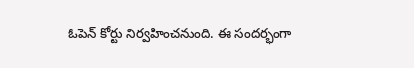ఓపెన్ కోర్టు నిర్వహించనుంది. ఈ సందర్భంగా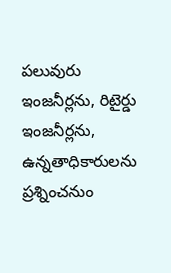పలువురు ఇంజనీర్లను, రిటైర్డు ఇంజనీర్లను, ఉన్నతాధికారులను ప్రశ్నించనుం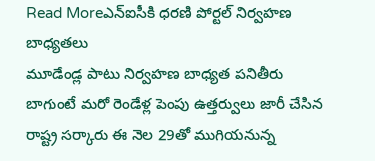Read Moreఎన్ఐసీకి ధరణి పోర్టల్ నిర్వహణ బాధ్యతలు
మూడేండ్ల పాటు నిర్వహణ బాధ్యత పనితీరు బాగుంటే మరో రెండేళ్ల పెంపు ఉత్తర్వులు జారీ చేసిన రాష్ట్ర సర్కారు ఈ నెల 29తో ముగియనున్న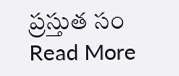ప్రస్తుత సం
Read More